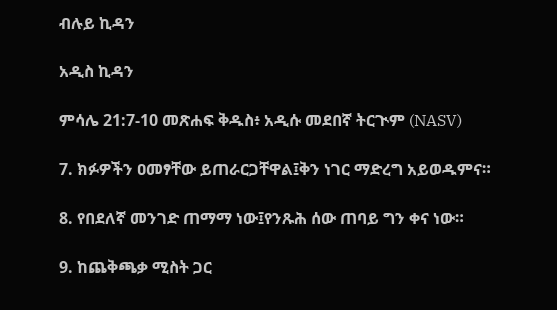ብሉይ ኪዳን

አዲስ ኪዳን

ምሳሌ 21:7-10 መጽሐፍ ቅዱስ፥ አዲሱ መደበኛ ትርጒም (NASV)

7. ክፉዎችን ዐመፃቸው ይጠራርጋቸዋል፤ቅን ነገር ማድረግ አይወዱምና።

8. የበደለኛ መንገድ ጠማማ ነው፤የንጹሕ ሰው ጠባይ ግን ቀና ነው።

9. ከጨቅጫቃ ሚስት ጋር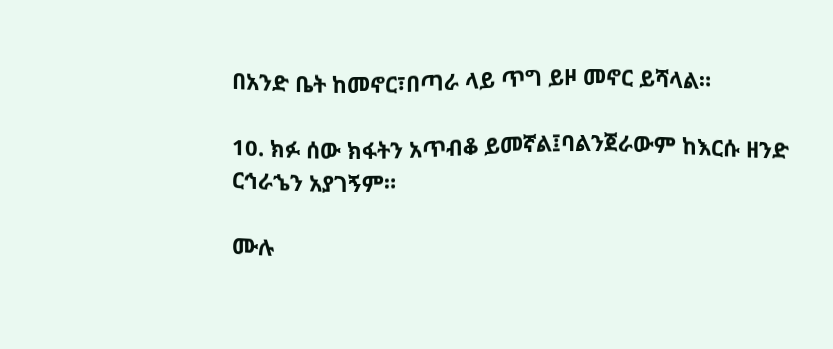በአንድ ቤት ከመኖር፣በጣራ ላይ ጥግ ይዞ መኖር ይሻላል።

10. ክፉ ሰው ክፋትን አጥብቆ ይመኛል፤ባልንጀራውም ከእርሱ ዘንድ ርኅራኄን አያገኝም።

ሙሉ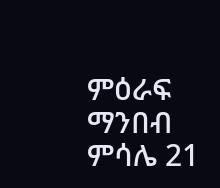ምዕራፍ ማንበብ ምሳሌ 21